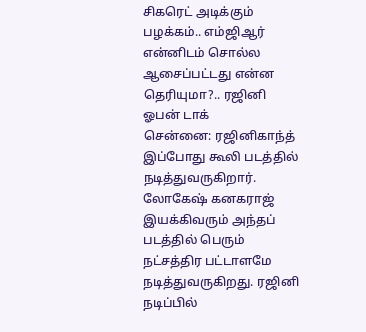சிகரெட் அடிக்கும் பழக்கம்.. எம்ஜிஆர் என்னிடம் சொல்ல ஆசைப்பட்டது என்ன தெரியுமா?.. ரஜினி ஓபன் டாக்
சென்னை: ரஜினிகாந்த் இப்போது கூலி படத்தில் நடித்துவருகிறார். லோகேஷ் கனகராஜ் இயக்கிவரும் அந்தப் படத்தில் பெரும் நட்சத்திர பட்டாளமே நடித்துவருகிறது. ரஜினி நடிப்பில்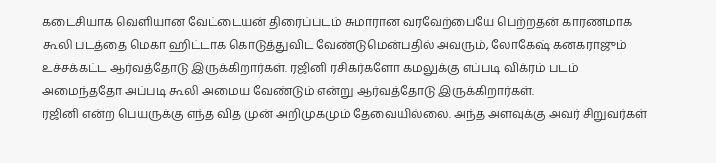கடைசியாக வெளியான வேட்டையன் திரைப்படம் சுமாரான வரவேற்பையே பெற்றதன் காரணமாக கூலி படத்தை மெகா ஹிட்டாக கொடுத்துவிட வேண்டுமென்பதில் அவரும், லோகேஷ் கனகராஜும் உச்சக்கட்ட ஆர்வத்தோடு இருக்கிறார்கள். ரஜினி ரசிகர்களோ கமலுக்கு எப்படி விக்ரம் படம் அமைந்ததோ அப்படி கூலி அமைய வேண்டும் என்று ஆர்வத்தோடு இருக்கிறார்கள்.
ரஜினி என்ற பெயருக்கு எந்த வித முன் அறிமுகமும் தேவையில்லை. அந்த அளவுக்கு அவர் சிறுவர்கள்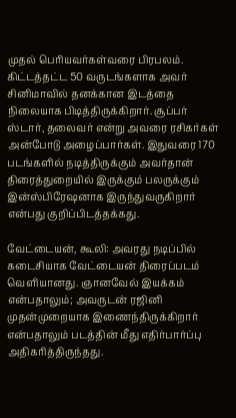முதல் பெரியவர்கள்வரை பிரபலம். கிட்டத்தட்ட 50 வருடங்களாக அவர் சினிமாவில் தனக்கான இடத்தை நிலையாக பிடித்திருக்கிறார். சூப்பர் ஸ்டார், தலைவர் என்று அவரை ரசிகர்கள் அன்போடு அழைப்பார்கள். இதுவரை 170 படங்களில் நடித்திருக்கும் அவர்தான் திரைத்துறையில் இருக்கும் பலருக்கும் இன்ஸ்பிரேஷனாக இருந்துவருகிறார் என்பது குறிப்பிடத்தக்கது.

வேட்டையன், கூலி: அவரது நடிப்பில் கடைசியாக வேட்டையன் திரைப்படம் வெளியானது. ஞானவேல் இயக்கம் என்பதாலும்; அவருடன் ரஜினி முதன்முறையாக இணைந்திருக்கிறார் என்பதாலும் படத்தின் மீது எதிர்பார்ப்பு அதிகரித்திருந்தது.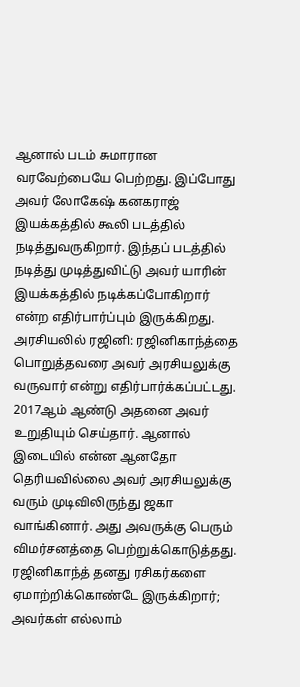ஆனால் படம் சுமாரான வரவேற்பையே பெற்றது. இப்போது அவர் லோகேஷ் கனகராஜ் இயக்கத்தில் கூலி படத்தில் நடித்துவருகிறார். இந்தப் படத்தில் நடித்து முடித்துவிட்டு அவர் யாரின் இயக்கத்தில் நடிக்கப்போகிறார் என்ற எதிர்பார்ப்பும் இருக்கிறது.
அரசியலில் ரஜினி: ரஜினிகாந்த்தை பொறுத்தவரை அவர் அரசியலுக்கு வருவார் என்று எதிர்பார்க்கப்பட்டது. 2017ஆம் ஆண்டு அதனை அவர் உறுதியும் செய்தார். ஆனால் இடையில் என்ன ஆனதோ தெரியவில்லை அவர் அரசியலுக்கு வரும் முடிவிலிருந்து ஜகா வாங்கினார். அது அவருக்கு பெரும் விமர்சனத்தை பெற்றுக்கொடுத்தது. ரஜினிகாந்த் தனது ரசிகர்களை ஏமாற்றிக்கொண்டே இருக்கிறார்; அவர்கள் எல்லாம்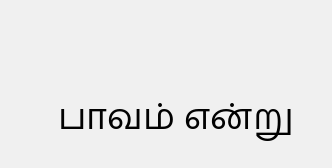பாவம் என்று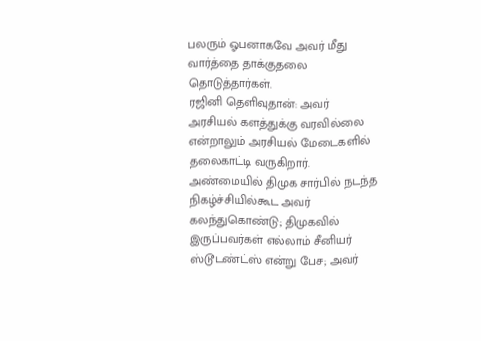பலரும் ஓபனாகவே அவர் மீது வார்த்தை தாக்குதலை தொடுத்தார்கள்.
ரஜினி தெளிவுதான்: அவர் அரசியல் களத்துக்கு வரவில்லை என்றாலும் அரசியல் மேடைகளில் தலைகாட்டி வருகிறார். அண்மையில் திமுக சார்பில் நடந்த நிகழ்ச்சியில்கூட அவர் கலந்துகொண்டு; திமுகவில் இருப்பவர்கள் எல்லாம் சீனியர் ஸ்டூடண்ட்ஸ் என்று பேச; அவர்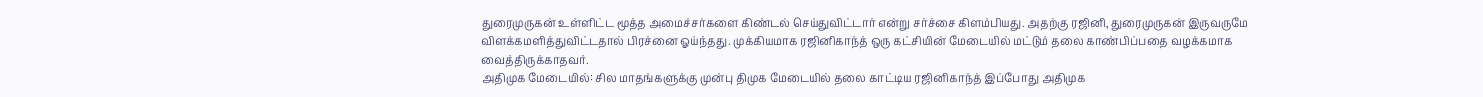துரைமுருகன் உள்ளிட்ட மூத்த அமைச்சர்களை கிண்டல் செய்துவிட்டார் என்று சர்ச்சை கிளம்பியது. அதற்கு ரஜினி, துரைமுருகன் இருவருமே விளக்கமளித்துவிட்டதால் பிரச்னை ஓய்ந்தது. முக்கியமாக ரஜினிகாந்த் ஒரு கட்சியின் மேடையில் மட்டும் தலை காண்பிப்பதை வழக்கமாக வைத்திருக்காதவர்.
அதிமுக மேடையில்: சில மாதங்களுக்கு முன்பு திமுக மேடையில் தலை காட்டிய ரஜினிகாந்த் இப்போது அதிமுக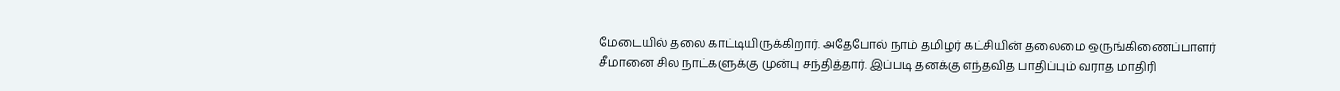மேடையில் தலை காட்டியிருக்கிறார். அதேபோல் நாம் தமிழர் கட்சியின் தலைமை ஒருங்கிணைப்பாளர் சீமானை சில நாட்களுக்கு முன்பு சந்தித்தார். இப்படி தனக்கு எந்தவித பாதிப்பும் வராத மாதிரி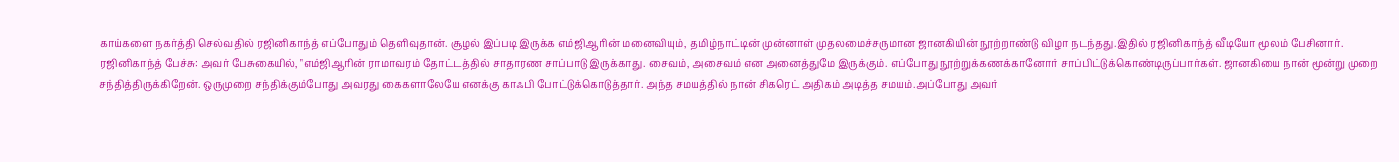காய்களை நகர்த்தி செல்வதில் ரஜினிகாந்த் எப்போதும் தெளிவுதான். சூழல் இப்படி இருக்க எம்ஜிஆரின் மனைவியும், தமிழ்நாட்டின் முன்னாள் முதலமைச்சருமான ஜானகியின் நூற்றாண்டு விழா நடந்தது.இதில் ரஜினிகாந்த் வீடியோ மூலம் பேசினார்.
ரஜினிகாந்த் பேச்சு: அவர் பேசுகையில், "எம்ஜிஆரின் ராமாவரம் தோட்டத்தில் சாதாரண சாப்பாடு இருக்காது. சைவம், அசைவம் என அனைத்துமே இருக்கும். எப்போது நூற்றுக்கணக்கானோர் சாப்பிட்டுக்கொண்டிருப்பார்கள். ஜானகியை நான் மூன்று முறை சந்தித்திருக்கிறேன். ஒருமுறை சந்திக்கும்போது அவரது கைகளாலேயே எனக்கு காஃபி போட்டுக்கொடுத்தார். அந்த சமயத்தில் நான் சிகரெட் அதிகம் அடித்த சமயம்.அப்போது அவர்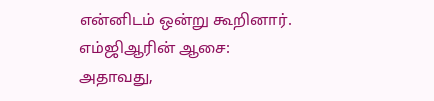என்னிடம் ஒன்று கூறினார்.
எம்ஜிஆரின் ஆசை: அதாவது,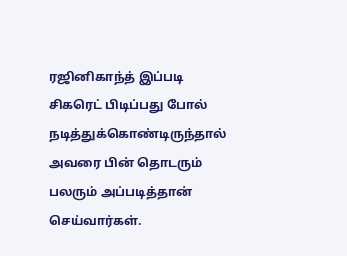ரஜினிகாந்த் இப்படி சிகரெட் பிடிப்பது போல் நடித்துக்கொண்டிருந்தால் அவரை பின் தொடரும் பலரும் அப்படித்தான் செய்வார்கள்.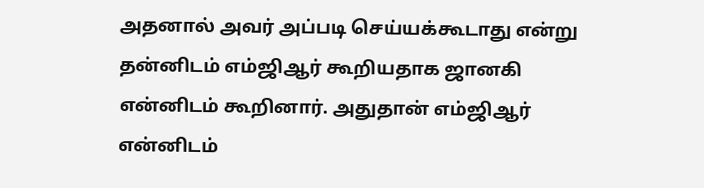அதனால் அவர் அப்படி செய்யக்கூடாது என்று தன்னிடம் எம்ஜிஆர் கூறியதாக ஜானகி என்னிடம் கூறினார். அதுதான் எம்ஜிஆர் என்னிடம்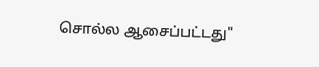சொல்ல ஆசைப்பட்டது"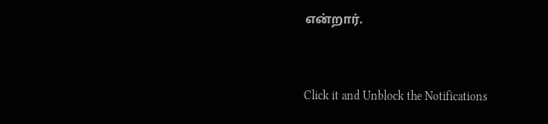என்றார்.


Click it and Unblock the Notifications